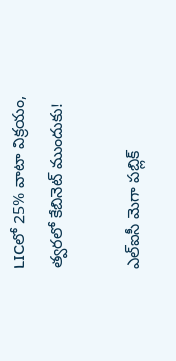LICలో 25% వాటా విక్రయం, త్వరలో కేబినెట్ ముందుకు!

ఎల్ఐసీ మెగా పబ్లిక్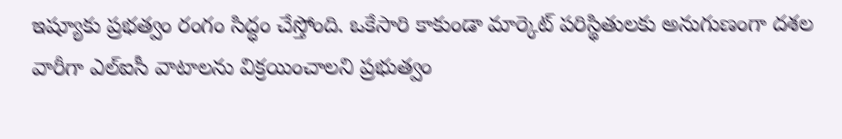ఇష్యూకు ప్రభత్వం రంగం సిద్ధం చేస్తోంది. ఒకేసారి కాకుండా మార్కెట్ పరిస్థితులకు అనుగుణంగా దశల వారీగా ఎల్ఐసీ వాటాలను విక్రయించాలని ప్రభుత్వం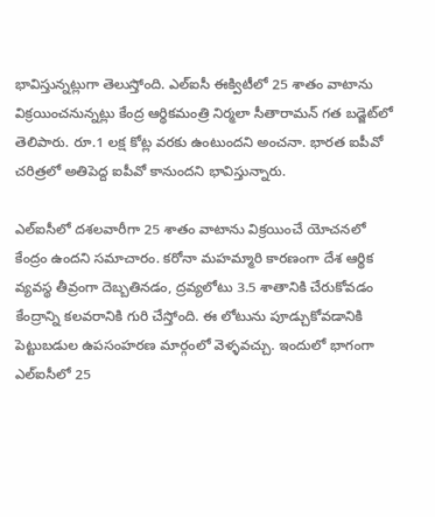భావిస్తున్నట్లుగా తెలుస్తోంది. ఎల్ఐసీ ఈక్విటీలో 25 శాతం వాటాను విక్రయించనున్నట్లు కేంద్ర ఆర్థికమంత్రి నిర్మలా సీతారామన్ గత బడ్జెట్‌లో తెలిపారు. రూ.1 లక్ష కోట్ల వరకు ఉంటుందని అంచనా. భారత ఐపీవో చరిత్రలో అతిపెద్ద ఐపీవో కానుందని భావిస్తున్నారు.

ఎల్ఐసీలో దశలవారీగా 25 శాతం వాటాను విక్రయించే యోచనలో కేంద్రం ఉందని సమాచారం. కరోనా మహమ్మారి కారణంగా దేశ ఆర్థిక వ్యవస్థ తీవ్రంగా దెబ్బతినడం, ద్రవ్యలోటు 3.5 శాతానికి చేరుకోవడం కేంద్రాన్ని కలవరానికి గురి చేస్తోంది. ఈ లోటును పూడ్చుకోవడానికి పెట్టుబడుల ఉపసంహరణ మార్గంలో వెళ్ళవచ్చు. ఇందులో భాగంగా ఎల్ఐసీలో 25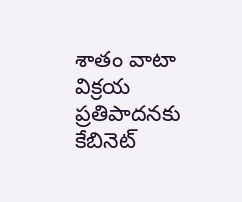శాతం వాటా విక్రయ ప్రతిపాదనకు కేబినెట్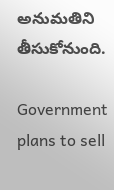అనుమతిని తీసుకోనుంది.

Government plans to sell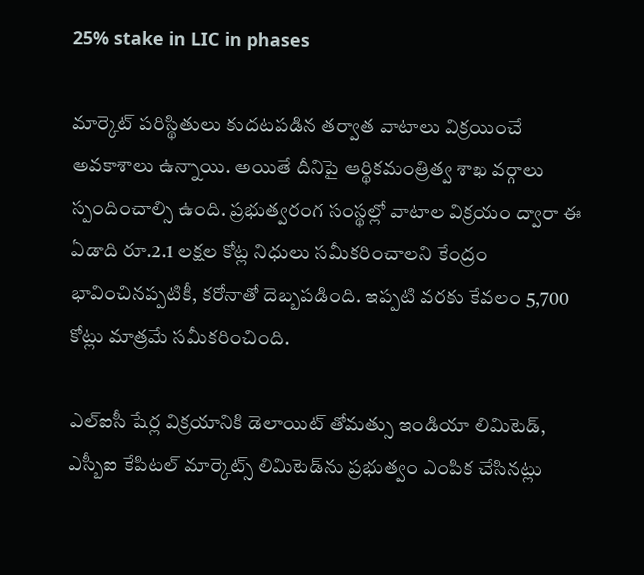25% stake in LIC in phases

మార్కెట్ పరిస్థితులు కుదటపడిన తర్వాత వాటాలు విక్రయించే అవకాశాలు ఉన్నాయి. అయితే దీనిపై ఆర్థికమంత్రిత్వ శాఖ వర్గాలు స్పందించాల్సి ఉంది. ప్రభుత్వరంగ సంస్థల్లో వాటాల విక్రయం ద్వారా ఈ ఏడాది రూ.2.1 లక్షల కోట్ల నిధులు సమీకరించాలని కేంద్రం భావించినప్పటికీ, కరోనాతో దెబ్బపడింది. ఇప్పటి వరకు కేవలం 5,700 కోట్లు మాత్రమే సమీకరించింది.

ఎల్ఐసీ షేర్ల విక్రయానికి డెలాయిట్ తోమత్సు ఇండియా లిమిటెడ్, ఎస్బీఐ కేపిటల్ మార్కెట్స్ లిమిటెడ్‌ను ప్రభుత్వం ఎంపిక చేసినట్లు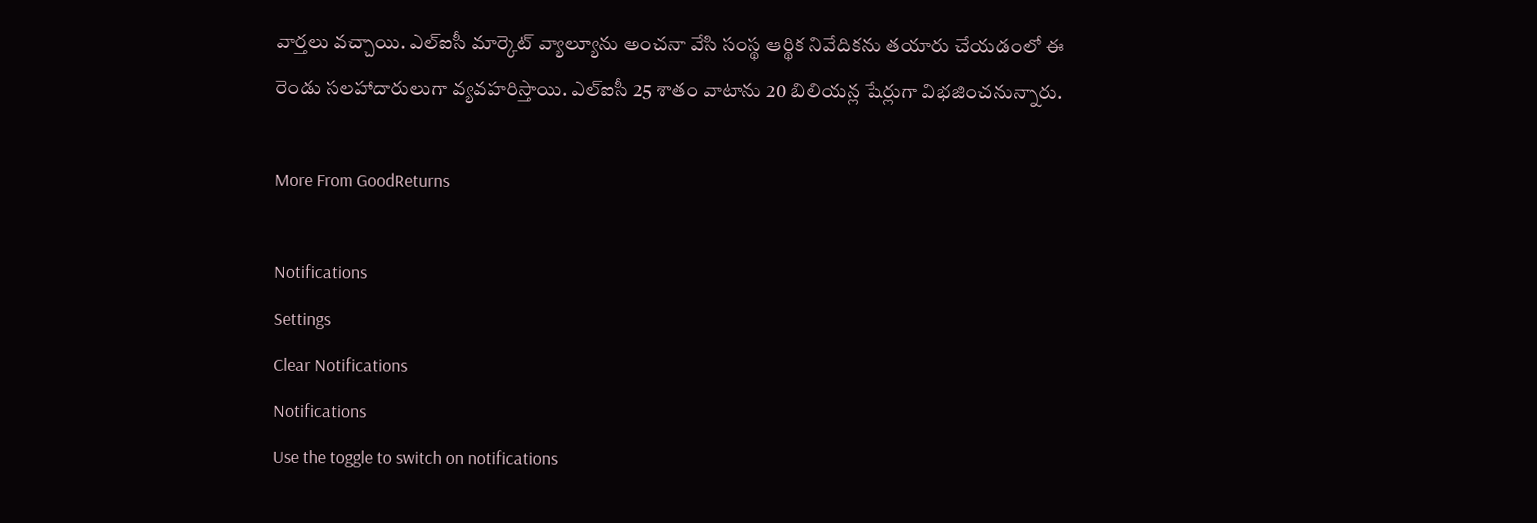వార్తలు వచ్చాయి. ఎల్ఐసీ మార్కెట్ వ్యాల్యూను అంచనా వేసి సంస్థ ఆర్థిక నివేదికను తయారు చేయడంలో ఈ రెండు సలహాదారులుగా వ్యవహరిస్తాయి. ఎల్ఐసీ 25 శాతం వాటాను 20 బిలియన్ల షేర్లుగా విభజించనున్నారు.

More From GoodReturns

Notifications
Settings
Clear Notifications
Notifications
Use the toggle to switch on notifications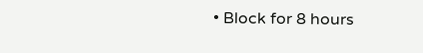• Block for 8 hours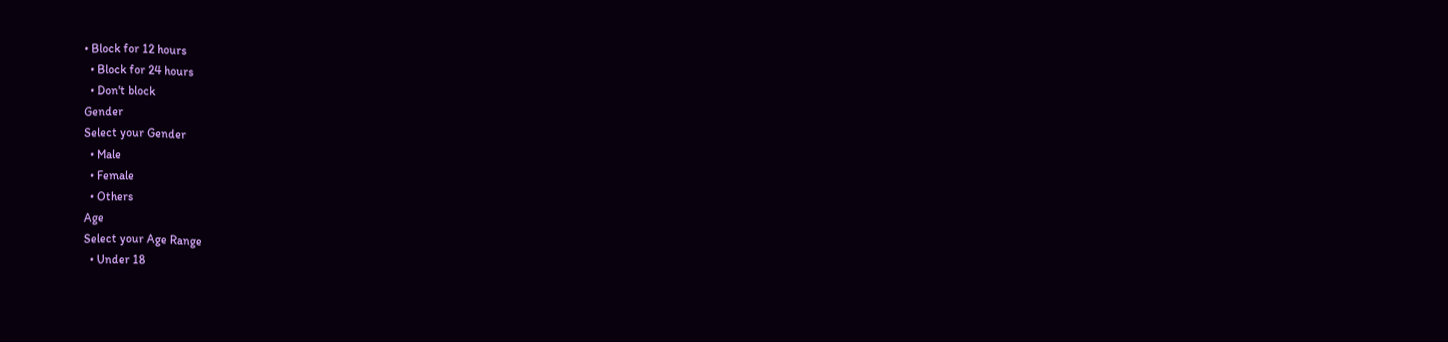• Block for 12 hours
  • Block for 24 hours
  • Don't block
Gender
Select your Gender
  • Male
  • Female
  • Others
Age
Select your Age Range
  • Under 18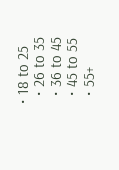• 18 to 25
  • 26 to 35
  • 36 to 45
  • 45 to 55
  • 55+